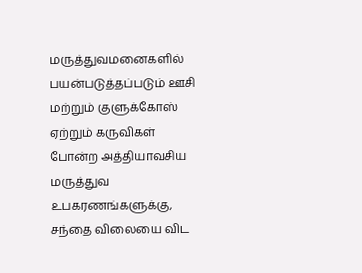மருத்துவமனைகளில் பயன்படுத்தப்படும் ஊசி மற்றும் குளுக்கோஸ் ஏற்றும் கருவிகள் போன்ற அத்தியாவசிய மருத்துவ உபகரணங்களுக்கு, சந்தை விலையை விட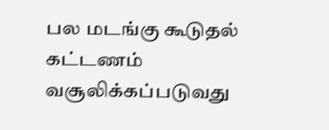பல மடங்கு கூடுதல் கட்டணம் வசூலிக்கப்படுவது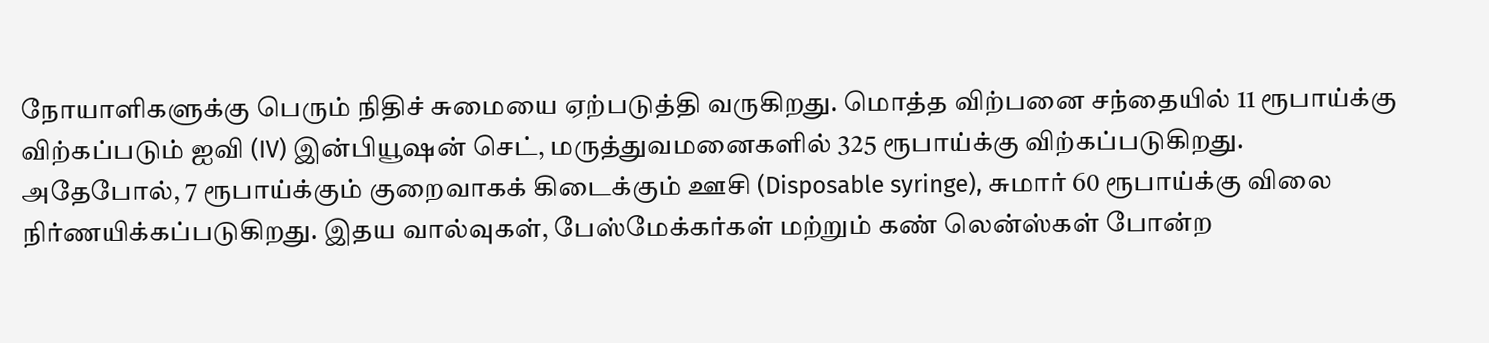நோயாளிகளுக்கு பெரும் நிதிச் சுமையை ஏற்படுத்தி வருகிறது. மொத்த விற்பனை சந்தையில் 11 ரூபாய்க்கு விற்கப்படும் ஐவி (IV) இன்பியூஷன் செட், மருத்துவமனைகளில் 325 ரூபாய்க்கு விற்கப்படுகிறது.
அதேபோல், 7 ரூபாய்க்கும் குறைவாகக் கிடைக்கும் ஊசி (Disposable syringe), சுமார் 60 ரூபாய்க்கு விலை நிர்ணயிக்கப்படுகிறது. இதய வால்வுகள், பேஸ்மேக்கர்கள் மற்றும் கண் லென்ஸ்கள் போன்ற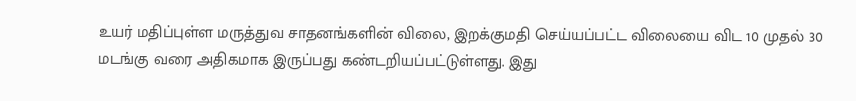உயர் மதிப்புள்ள மருத்துவ சாதனங்களின் விலை, இறக்குமதி செய்யப்பட்ட விலையை விட 10 முதல் 30 மடங்கு வரை அதிகமாக இருப்பது கண்டறியப்பட்டுள்ளது. இது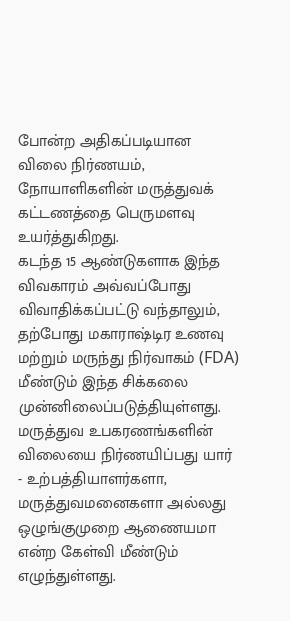போன்ற அதிகப்படியான விலை நிர்ணயம், நோயாளிகளின் மருத்துவக் கட்டணத்தை பெருமளவு உயர்த்துகிறது.
கடந்த 15 ஆண்டுகளாக இந்த விவகாரம் அவ்வப்போது விவாதிக்கப்பட்டு வந்தாலும், தற்போது மகாராஷ்டிர உணவு மற்றும் மருந்து நிர்வாகம் (FDA) மீண்டும் இந்த சிக்கலை முன்னிலைப்படுத்தியுள்ளது. மருத்துவ உபகரணங்களின் விலையை நிர்ணயிப்பது யார் - உற்பத்தியாளர்களா, மருத்துவமனைகளா அல்லது ஒழுங்குமுறை ஆணையமா என்ற கேள்வி மீண்டும் எழுந்துள்ளது.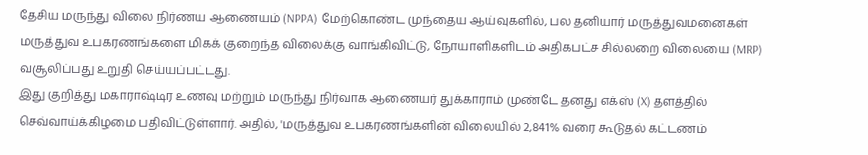தேசிய மருந்து விலை நிர்ணய ஆணையம் (NPPA) மேற்கொண்ட முந்தைய ஆய்வுகளில், பல தனியார் மருத்துவமனைகள் மருத்துவ உபகரணங்களை மிகக் குறைந்த விலைக்கு வாங்கிவிட்டு, நோயாளிகளிடம் அதிகபட்ச சில்லறை விலையை (MRP) வசூலிப்பது உறுதி செய்யப்பட்டது.
இது குறித்து மகாராஷ்டிர உணவு மற்றும் மருந்து நிர்வாக ஆணையர் துக்காராம் முண்டே தனது எக்ஸ் (X) தளத்தில் செவ்வாய்க்கிழமை பதிவிட்டுள்ளார். அதில், 'மருத்துவ உபகரணங்களின் விலையில் 2,841% வரை கூடுதல் கட்டணம்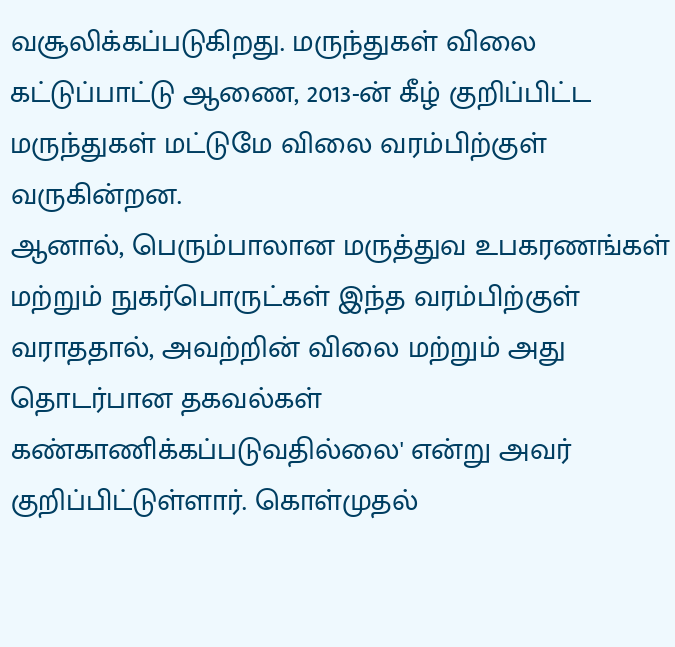வசூலிக்கப்படுகிறது. மருந்துகள் விலை கட்டுப்பாட்டு ஆணை, 2013-ன் கீழ் குறிப்பிட்ட மருந்துகள் மட்டுமே விலை வரம்பிற்குள் வருகின்றன.
ஆனால், பெரும்பாலான மருத்துவ உபகரணங்கள் மற்றும் நுகர்பொருட்கள் இந்த வரம்பிற்குள் வராததால், அவற்றின் விலை மற்றும் அது தொடர்பான தகவல்கள் கண்காணிக்கப்படுவதில்லை' என்று அவர் குறிப்பிட்டுள்ளார். கொள்முதல்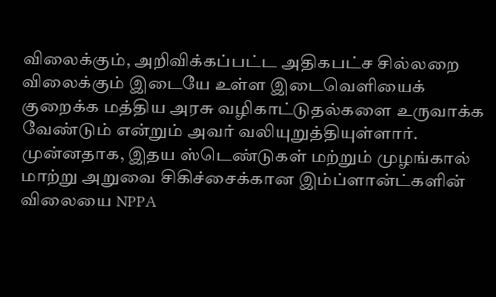விலைக்கும், அறிவிக்கப்பட்ட அதிகபட்ச சில்லறை விலைக்கும் இடையே உள்ள இடைவெளியைக் குறைக்க மத்திய அரசு வழிகாட்டுதல்களை உருவாக்க வேண்டும் என்றும் அவர் வலியுறுத்தியுள்ளார்.
முன்னதாக, இதய ஸ்டெண்டுகள் மற்றும் முழங்கால் மாற்று அறுவை சிகிச்சைக்கான இம்ப்ளான்ட்களின் விலையை NPPA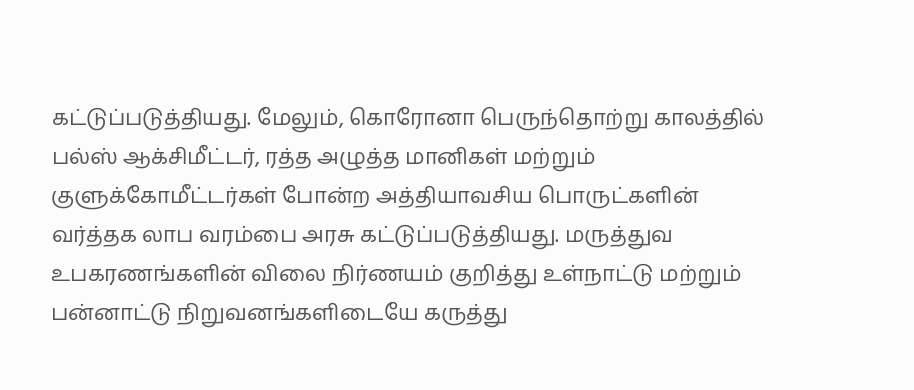கட்டுப்படுத்தியது. மேலும், கொரோனா பெருந்தொற்று காலத்தில் பல்ஸ் ஆக்சிமீட்டர், ரத்த அழுத்த மானிகள் மற்றும் குளுக்கோமீட்டர்கள் போன்ற அத்தியாவசிய பொருட்களின் வர்த்தக லாப வரம்பை அரசு கட்டுப்படுத்தியது. மருத்துவ உபகரணங்களின் விலை நிர்ணயம் குறித்து உள்நாட்டு மற்றும் பன்னாட்டு நிறுவனங்களிடையே கருத்து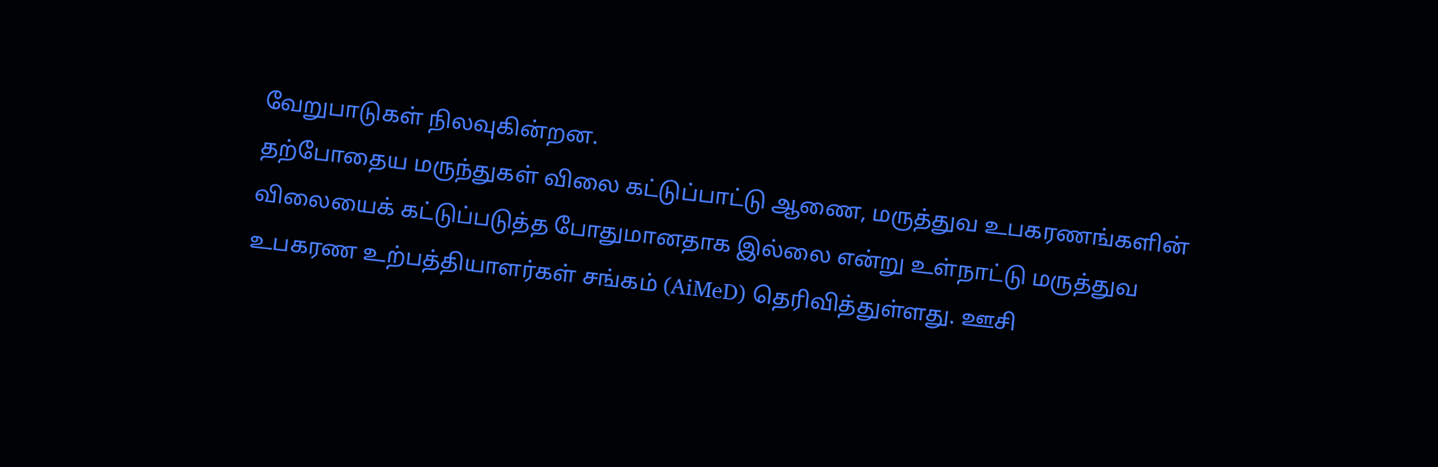வேறுபாடுகள் நிலவுகின்றன.
தற்போதைய மருந்துகள் விலை கட்டுப்பாட்டு ஆணை, மருத்துவ உபகரணங்களின் விலையைக் கட்டுப்படுத்த போதுமானதாக இல்லை என்று உள்நாட்டு மருத்துவ உபகரண உற்பத்தியாளர்கள் சங்கம் (AiMeD) தெரிவித்துள்ளது. ஊசி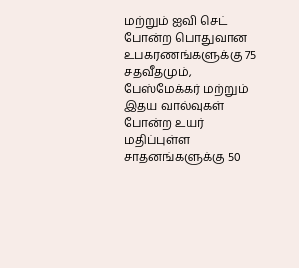மற்றும் ஐவி செட் போன்ற பொதுவான உபகரணங்களுக்கு 75 சதவீதமும், பேஸ்மேக்கர் மற்றும் இதய வால்வுகள் போன்ற உயர் மதிப்புள்ள சாதனங்களுக்கு 50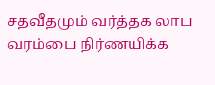சதவீதமும் வர்த்தக லாப வரம்பை நிர்ணயிக்க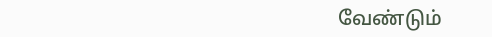வேண்டும்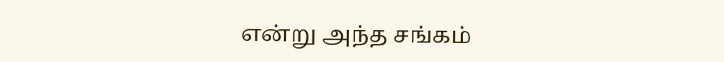என்று அந்த சங்கம்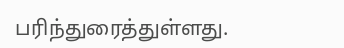பரிந்துரைத்துள்ளது.